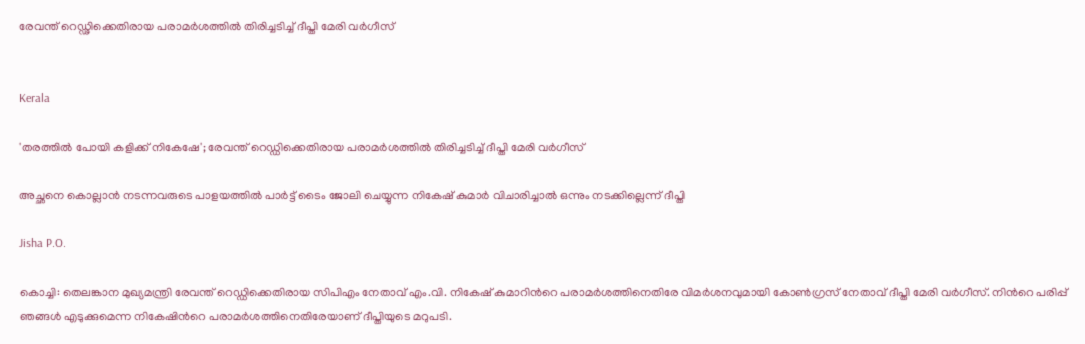രേവന്ത് റെഡ്ഢിക്കെതിരായ പരാമർശത്തിൽ തിരിച്ചടിച്ച് ദീപ്തി മേരി വർഗീസ്


Kerala

'തരത്തിൽ പോയി കളിക്ക് നികേഷേ'; രേവന്ത് റെഡ്ഡിക്കെതിരായ പരാമർശത്തിൽ തിരിച്ചടിച്ച് ദീപ്തി മേരി വർഗീസ്

അച്ഛനെ കൊല്ലാൻ നടന്നവരുടെ പാളയത്തിൽ പാർട്ട് ടൈം ജോലി ചെയ്യുന്ന നികേഷ് കുമാർ വിചാരിച്ചാൽ ഒന്നും നടക്കില്ലെന്ന് ദീപ്തി

Jisha P.O.

കൊച്ചി: തെലങ്കാന മുഖ്യമന്ത്രി രേവന്ത് റെഡ്ഡിക്കെതിരായ സിപിഎം നേതാവ് എം.വി. നികേഷ് കുമാറിന്‍റെ പരാമർശത്തിനെതിരേ വിമർശനവുമായി കോൺഗ്രസ് നേതാവ് ദീപ്തി മേരി വർഗീസ്. നിന്‍റെ പരിപ്പ് ഞങ്ങൾ എടുക്കുമെന്ന നികേഷിന്‍റെ പരാമർശത്തിനെതിരേയാണ് ദീപ്തിയുടെ മറുപടി.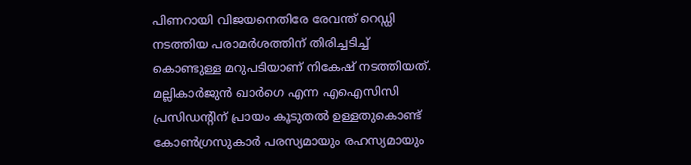പിണറായി വിജയനെതിരേ രേവന്ത് റെഡ്ഡി നടത്തിയ പരാമർശത്തിന് തിരിച്ചടിച്ച് കൊണ്ടുള്ള മറുപടിയാണ് നികേഷ് നടത്തിയത്. മല്ലികാർജുൻ ഖാർഗെ എന്ന എഐസിസി പ്രസിഡന്‍റിന് പ്രായം കൂടുതൽ ഉള്ളതുകൊണ്ട് കോൺഗ്രസുകാർ പരസ്യമായും രഹസ്യമായും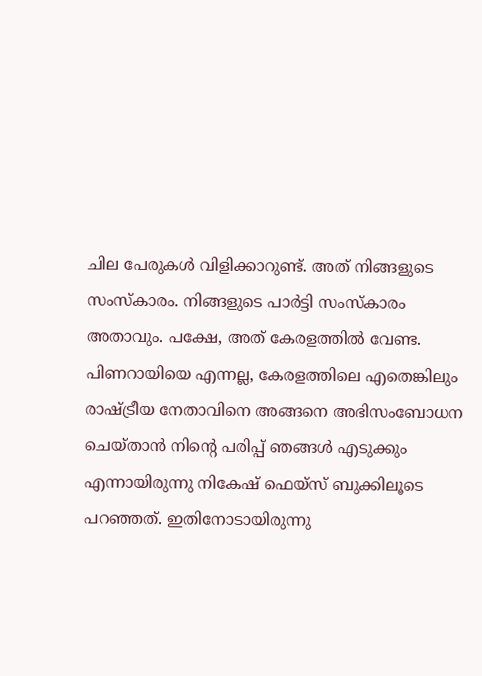ചില പേരുകൾ വിളിക്കാറുണ്ട്. അത് നിങ്ങളുടെ സംസ്കാരം. നിങ്ങളുടെ പാർട്ടി സംസ്കാരം അതാവും. പക്ഷേ, അത് കേരളത്തിൽ വേണ്ട. പിണറായിയെ എന്നല്ല, കേരളത്തിലെ എതെങ്കിലും രാഷ്ട്രീയ നേതാവിനെ അങ്ങനെ അഭിസംബോധന ചെയ്താൻ നിന്‍റെ പരിപ്പ് ഞങ്ങൾ എടുക്കും എന്നായിരുന്നു നികേഷ് ഫെയ്സ് ബുക്കിലൂടെ പറഞ്ഞത്. ഇതിനോടായിരുന്നു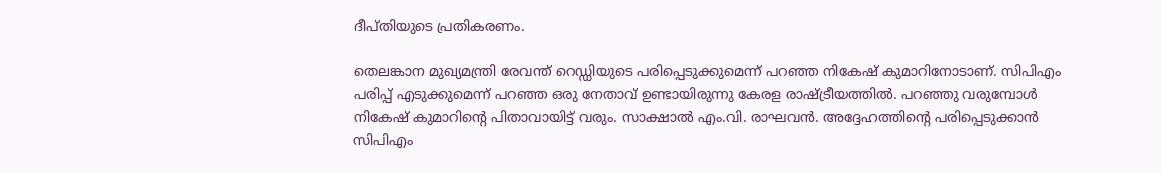ദീപ്തിയുടെ പ്രതികരണം.

തെലങ്കാന മുഖ്യമന്ത്രി രേവന്ത് റെഡ്ഡിയുടെ പരിപ്പെടുക്കുമെന്ന് പറഞ്ഞ നികേഷ് കുമാറിനോടാണ്. സിപിഎം പരിപ്പ് എടുക്കുമെന്ന് പറഞ്ഞ ഒരു നേതാവ് ഉണ്ടായിരുന്നു കേരള രാഷ്ട്രീയത്തിൽ. പറഞ്ഞു വരുമ്പോൾ നികേഷ് കുമാറിന്‍റെ പിതാവായിട്ട് വരും. സാക്ഷാൽ‌ എം.വി. രാഘവൻ. അദ്ദേഹത്തിന്‍റെ പരിപ്പെടുക്കാൻ സിപിഎം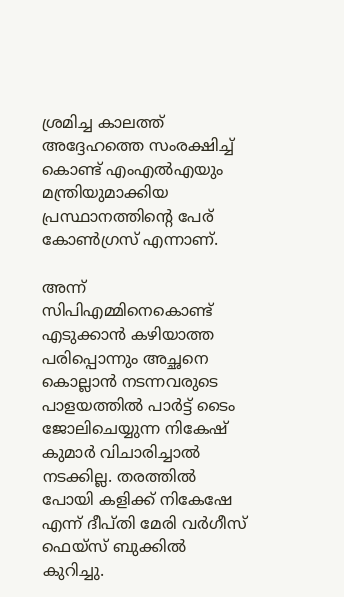ശ്രമിച്ച കാലത്ത് അദ്ദേഹത്തെ സംരക്ഷിച്ച് കൊണ്ട് എംഎൽഎയും മന്ത്രിയുമാക്കിയ പ്രസ്ഥാനത്തിന്‍റെ പേര് കോൺഗ്രസ് എന്നാണ്.

അന്ന് സിപിഎമ്മിനെകൊണ്ട് എടുക്കാൻ കഴിയാത്ത പരിപ്പൊന്നും അച്ഛനെ കൊല്ലാൻ നടന്നവരുടെ പാളയത്തിൽ പാർട്ട് ടൈം ജോലിചെയ്യുന്ന നികേഷ് കുമാർ വിചാരിച്ചാൽ നടക്കില്ല. തരത്തിൽ പോയി കളിക്ക് നികേഷേ എന്ന് ദീപ്തി മേരി വർഗീസ് ഫെയ്സ് ബുക്കിൽ കുറിച്ചു.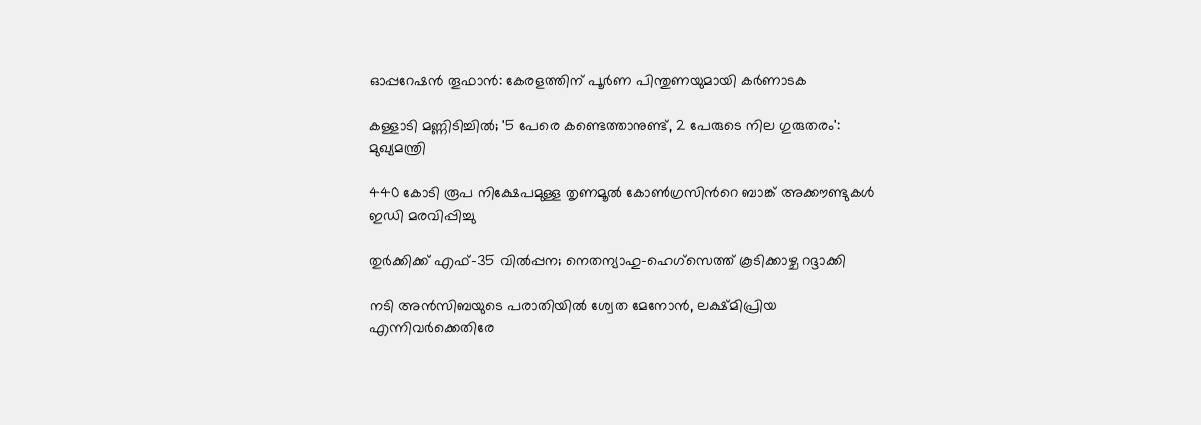ഓപ്പറേഷൻ തൂഫാൻ: കേരളത്തിന് പൂർണ പിന്തുണയുമായി കർണാടക

കള്ളാടി മണ്ണിടിച്ചിൽ; '5 പേരെ കണ്ടെത്താനുണ്ട്, 2 പേരുടെ നില ഗുരുതരം': മുഖ‍്യമന്ത്രി

440 കോടി രൂപ നിക്ഷേപമുള്ള തൃണമൂൽ കോൺഗ്രസിന്‍റെ ബാങ്ക് അക്കൗണ്ടുകൾ ഇഡി മരവിപ്പിച്ചു

തുർക്കിക്ക് എഫ്-35 വിൽപ്പന; നെതന്യാഹു–ഹെഗ്സെത്ത് കൂടിക്കാഴ്ച റദ്ദാക്കി

നടി അൻസിബയുടെ പരാതിയിൽ ശ്വേത മേനോൻ, ലക്ഷ്മിപ്രിയ എന്നിവർക്കെതിരേ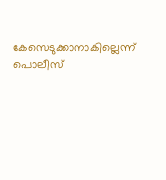കേസെടുക്കാനാകില്ലെന്ന് പൊലീസ്